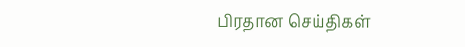பிரதான செய்திகள்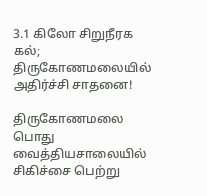3.1 கிலோ சிறுநீரக கல்; திருகோணமலையில் அதிர்ச்சி சாதனை!

திருகோணமலை பொது வைத்தியசாலையில் சிகிச்சை பெற்று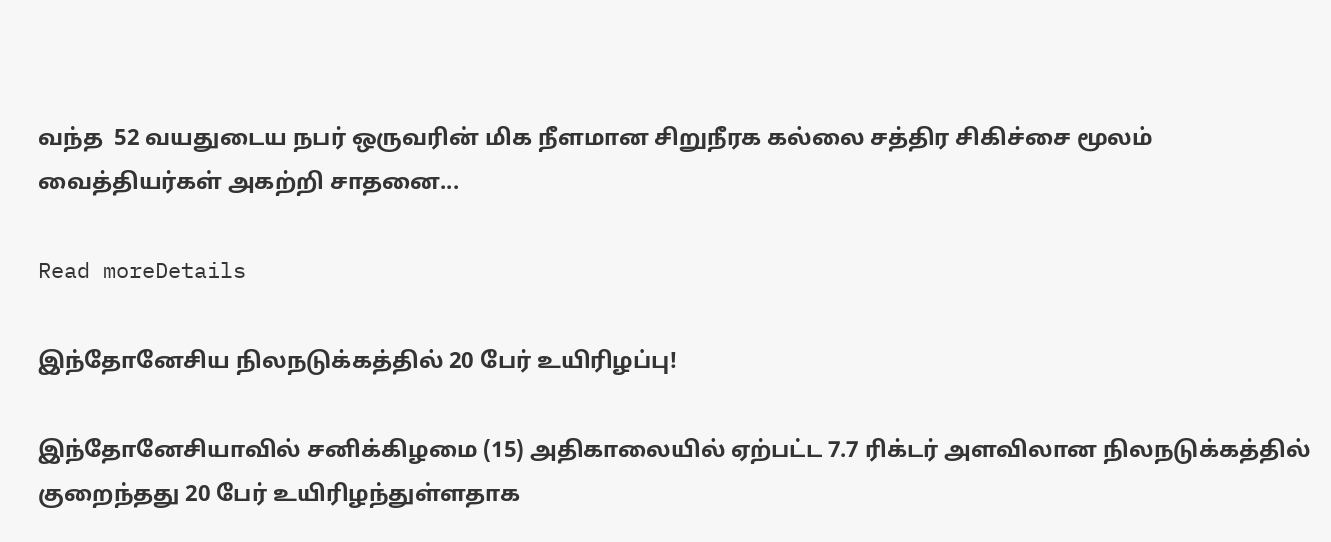வந்த  52 வயதுடைய நபர் ஒருவரின் மிக நீளமான சிறுநீரக கல்லை சத்திர சிகிச்சை மூலம் வைத்தியர்கள் அகற்றி சாதனை...

Read moreDetails

இந்தோனேசிய நிலநடுக்கத்தில் 20 பேர் உயிரிழப்பு!

இந்தோனேசியாவில் சனிக்கிழமை (15) அதிகாலையில் ஏற்பட்ட 7.7 ரிக்டர் அளவிலான நிலநடுக்கத்தில் குறைந்தது 20 பேர் உயிரிழந்துள்ளதாக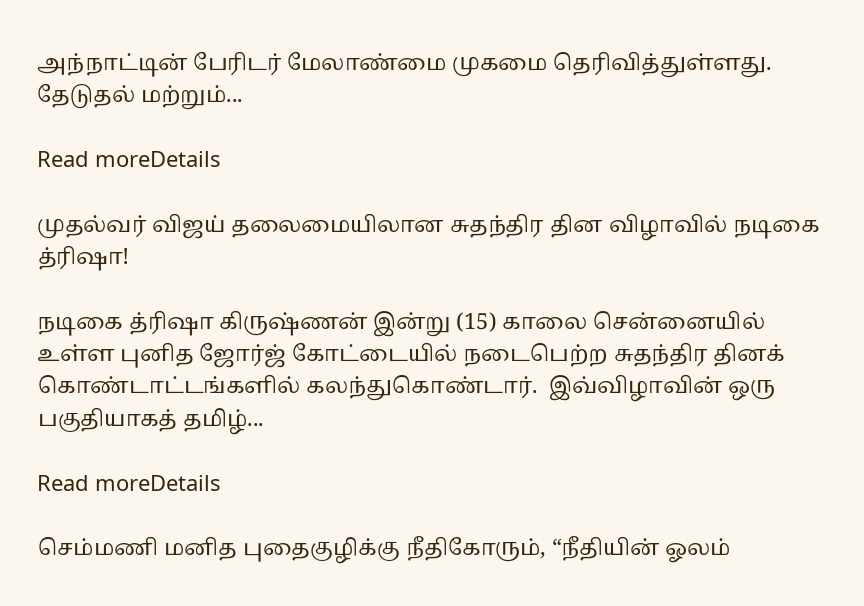அந்நாட்டின் பேரிடர் மேலாண்மை முகமை தெரிவித்துள்ளது. தேடுதல் மற்றும்...

Read moreDetails

முதல்வர் விஜய் தலைமையிலான சுதந்திர தின விழாவில் நடிகை த்ரிஷா!

நடிகை த்ரிஷா கிருஷ்ணன் இன்று (15) காலை சென்னையில் உள்ள புனித ஜோர்ஜ் கோட்டையில் நடைபெற்ற சுதந்திர தினக் கொண்டாட்டங்களில் கலந்துகொண்டார்.  இவ்விழாவின் ஒரு பகுதியாகத் தமிழ்...

Read moreDetails

செம்மணி மனித புதைகுழிக்கு நீதிகோரும், “நீதியின் ஓலம்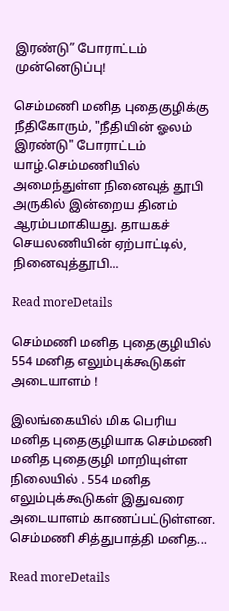இரண்டு” போராட்டம் முன்னெடுப்பு!

செம்மணி மனித புதைகுழிக்கு நீதிகோரும், "நீதியின் ஓலம் இரண்டு" போராட்டம் யாழ்.செம்மணியில் அமைந்துள்ள நினைவுத் தூபி அருகில் இன்றைய தினம் ஆரம்பமாகியது. தாயகச் செயலணியின் ஏற்பாட்டில், நினைவுத்தூபி...

Read moreDetails

செம்மணி மனித புதைகுழியில் 554 மனித எலும்புக்கூடுகள் அடையாளம் !

இலங்கையில் மிக பெரிய மனித புதைகுழியாக செம்மணி மனித புதைகுழி மாறியுள்ள நிலையில் . 554 மனித எலும்புக்கூடுகள் இதுவரை அடையாளம் காணப்பட்டுள்ளன. செம்மணி சித்துபாத்தி மனித...

Read moreDetails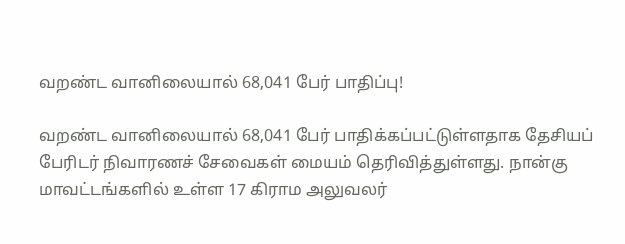வறண்ட வானிலையால் 68,041 பேர் பாதிப்பு!

வறண்ட வானிலையால் 68,041 பேர் பாதிக்கப்பட்டுள்ளதாக தேசியப் பேரிடர் நிவாரணச் சேவைகள் மையம் தெரிவித்துள்ளது. நான்கு மாவட்டங்களில் உள்ள 17 கிராம அலுவலர்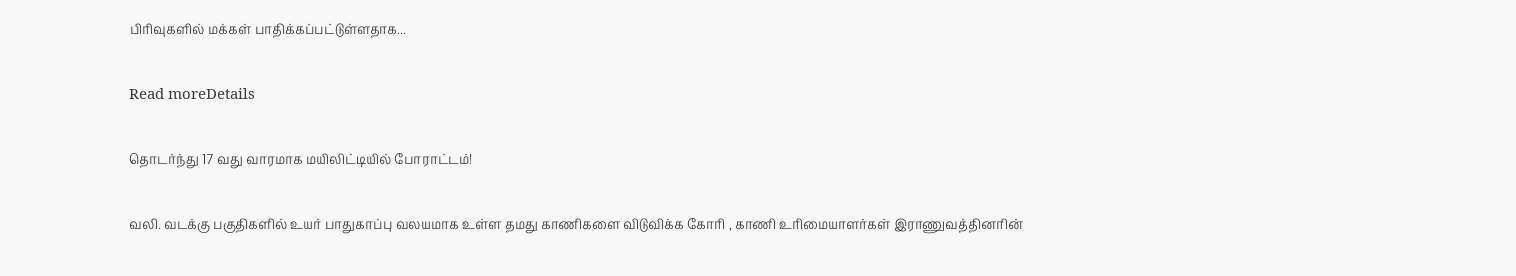பிரிவுகளில் மக்கள் பாதிக்கப்பட்டுள்ளதாக...

Read moreDetails

தொடர்ந்து 17 வது வாரமாக மயிலிட்டியில் போராட்டம்!

வலி. வடக்கு பகுதிகளில் உயர் பாதுகாப்பு வலயமாக உள்ள தமது காணிகளை விடுவிக்க கோரி , காணி உரிமையாளர்கள் இராணுவத்தினரின்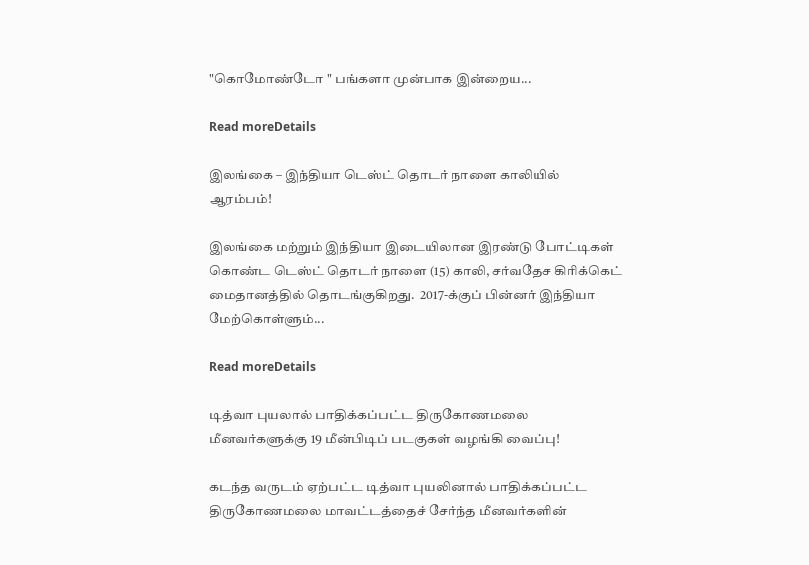"கொமோண்டோ " பங்களா முன்பாக இன்றைய...

Read moreDetails

இலங்கை – இந்தியா டெஸ்ட் தொடர் நாளை காலியில் ஆரம்பம்!

இலங்கை மற்றும் இந்தியா இடையிலான இரண்டு போட்டிகள் கொண்ட டெஸ்ட் தொடர் நாளை (15) காலி, சர்வதேச கிரிக்கெட் மைதானத்தில் தொடங்குகிறது.  2017-க்குப் பின்னர் இந்தியா மேற்கொள்ளும்...

Read moreDetails

டித்வா புயலால் பாதிக்கப்பட்ட திருகோணமலை மீனவர்களுக்கு 19 மீன்பிடிப் படகுகள் வழங்கி வைப்பு!

கடந்த வருடம் ஏற்பட்ட டித்வா புயலினால் பாதிக்கப்பட்ட திருகோணமலை மாவட்டத்தைச் சேர்ந்த மீனவர்களின்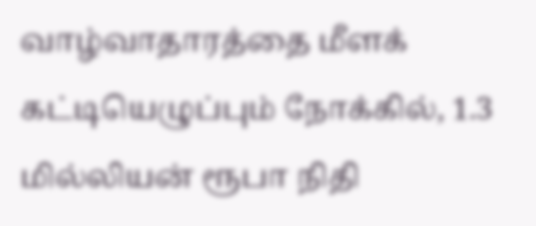வாழ்வாதாரத்தை மீளக் கட்டியெழுப்பும் நோக்கில், 1.3 மில்லியன் ரூபா நிதி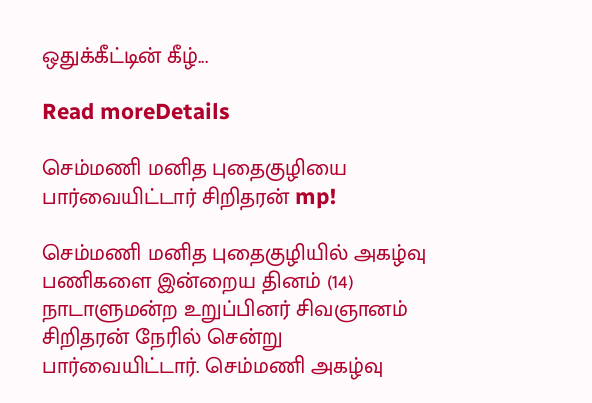ஒதுக்கீட்டின் கீழ்...

Read moreDetails

செம்மணி மனித புதைகுழியை பார்வையிட்டார் சிறிதரன் mp!

செம்மணி மனித புதைகுழியில் அகழ்வு பணிகளை இன்றைய தினம் (14) நாடாளுமன்ற உறுப்பினர் சிவஞானம் சிறிதரன் நேரில் சென்று பார்வையிட்டார். செம்மணி அகழ்வு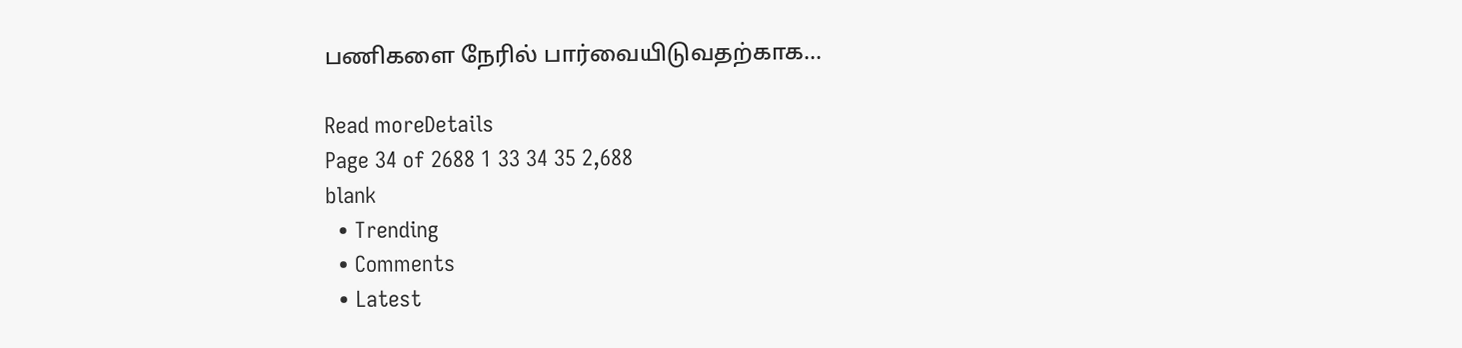பணிகளை நேரில் பார்வையிடுவதற்காக...

Read moreDetails
Page 34 of 2688 1 33 34 35 2,688
blank
  • Trending
  • Comments
  • Latest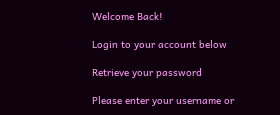Welcome Back!

Login to your account below

Retrieve your password

Please enter your username or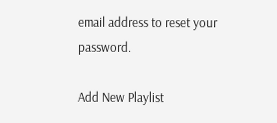email address to reset your password.

Add New Playlist